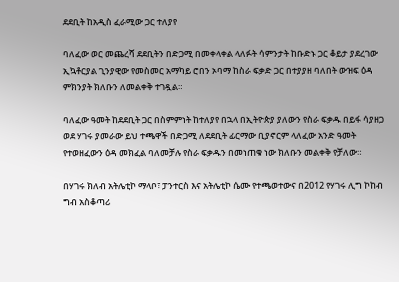ደደቢት ከአዲስ ፈራሚው ጋር ተለያየ

ባለፈው ወር መጨረሻ ደደቢትን በድጋሚ በመቀላቀል ላለፉት ሳምንታት ከቡድኑ ጋር ቆይታ ያደረገው ኢኳቶርያል ጊንያዊው የመስመር አማካይ ሮበን ኦባማ ከስራ ፍቃድ ጋር በተያያዘ ባለበት ውዝፍ ዕዳ ምክንያት ክለቡን ለመልቀቅ ተገዷል።

ባለፈው ዓመት ከደደቢት ጋር በስምምነት ከተለያየ በኋላ በኢትዮጵያ ያለውን የስራ ፍቃዱ በይፋ ሳያዘጋ ወደ ሃገሩ ያመራው ይህ ተጫዋች በድጋሚ ለደደቢት ፊርማው ቢያኖርም ላለፈው አንድ ዓመት የተወዘፈውን ዕዳ መክፈል ባለመቻሉ የስራ ፍቃዱን በመነጠቁ ነው ክለቡን መልቀቅ የቻለው።

በሃገሩ ክለብ አትሌቲኮ ማላቦ፣ ፓንተርስ እና አትሌቲኮ ሴሙ የተጫወተውና በ2012 የሃገሩ ሊግ ኮከብ ግብ አስቆጣሪ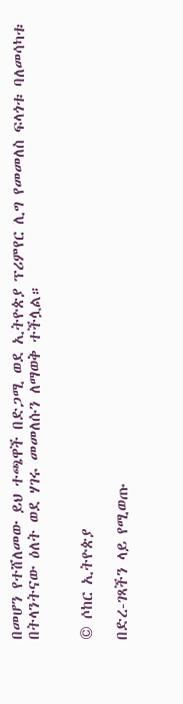በመሆን የተሸለመው ይህ ተጫዋች በድጋሚ ወደ ኢትዮጵያ ፕሪምየር ሊግ የመመለስ ፍላጎቱ ባለመሳካቱ በትላንትናው ዕለት ወደ ሃገሩ መመለሱን ለማወቅ ተችሏል።


© ሶከር ኢትዮጵያ

በድረ-ገጻችን ላይ የሚወጡ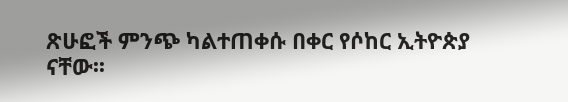ጽሁፎች ምንጭ ካልተጠቀሱ በቀር የሶከር ኢትዮጵያ ናቸው፡፡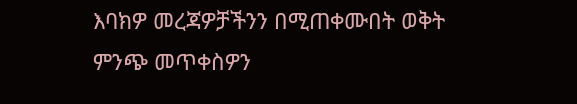እባክዎ መረጃዎቻችንን በሚጠቀሙበት ወቅት ምንጭ መጥቀስዎን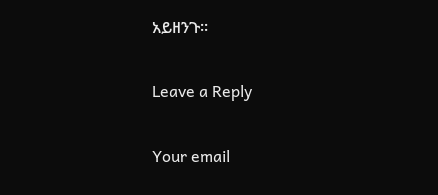አይዘንጉ፡፡

Leave a Reply

Your email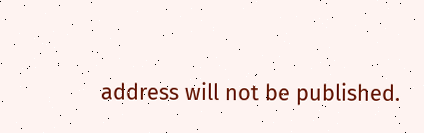address will not be published.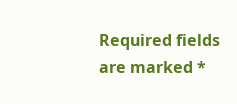Required fields are marked *